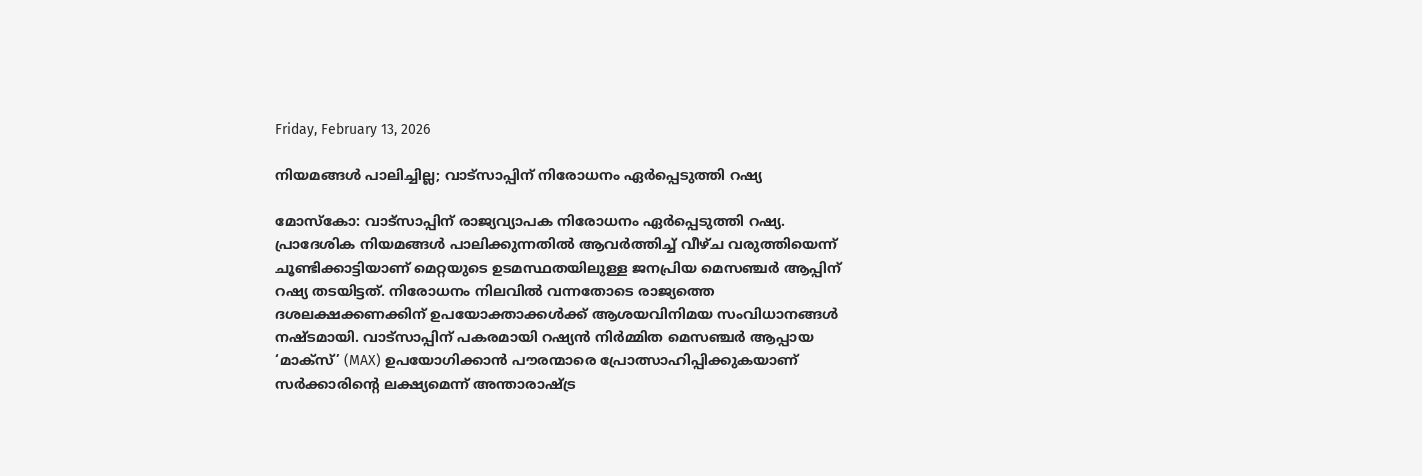Friday, February 13, 2026

നിയമങ്ങള്‍ പാലിച്ചില്ല; വാട്‌സാപ്പിന് നിരോധനം ഏര്‍പ്പെടുത്തി റഷ്യ

മോസ്‌കോ: വാട്‌സാപ്പിന് രാജ്യവ്യാപക നിരോധനം ഏര്‍പ്പെടുത്തി റഷ്യ.
പ്രാദേശിക നിയമങ്ങള്‍ പാലിക്കുന്നതില്‍ ആവര്‍ത്തിച്ച് വീഴ്ച വരുത്തിയെന്ന് ചൂണ്ടിക്കാട്ടിയാണ് മെറ്റയുടെ ഉടമസ്ഥതയിലുള്ള ജനപ്രിയ മെസഞ്ചര്‍ ആപ്പിന് റഷ്യ തടയിട്ടത്. നിരോധനം നിലവില്‍ വന്നതോടെ രാജ്യത്തെ ദശലക്ഷക്കണക്കിന് ഉപയോക്താക്കള്‍ക്ക് ആശയവിനിമയ സംവിധാനങ്ങള്‍ നഷ്ടമായി. വാട്‌സാപ്പിന് പകരമായി റഷ്യന്‍ നിര്‍മ്മിത മെസഞ്ചര്‍ ആപ്പായ ‘മാക്‌സ്’ (MAX) ഉപയോഗിക്കാന്‍ പൗരന്മാരെ പ്രോത്സാഹിപ്പിക്കുകയാണ് സര്‍ക്കാരിന്റെ ലക്ഷ്യമെന്ന് അന്താരാഷ്ട്ര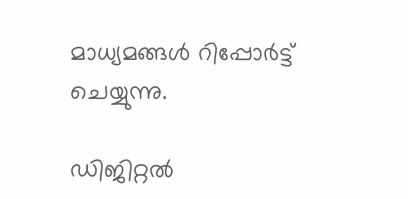മാധ്യമങ്ങള്‍ റിപ്പോര്‍ട്ട് ചെയ്യുന്നു.

ഡിജിറ്റല്‍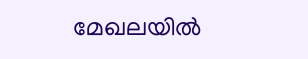മേഖലയില്‍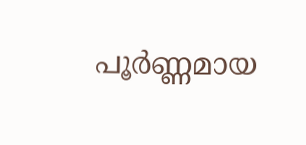പൂര്‍ണ്ണമായ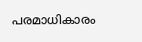പരമാധികാരം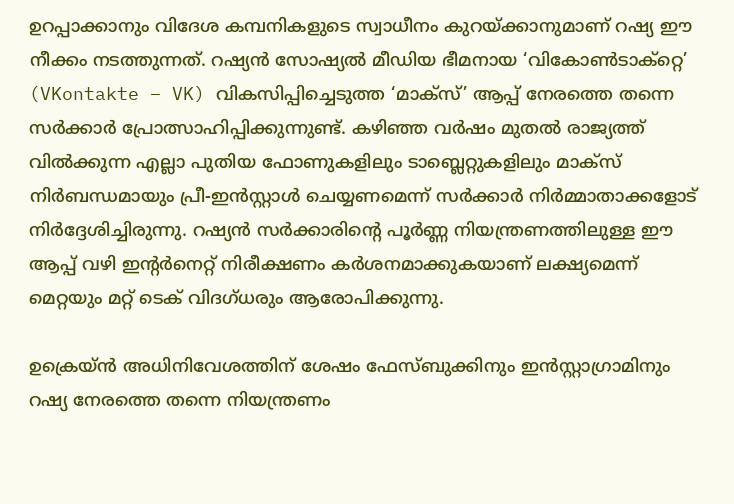ഉറപ്പാക്കാനും വിദേശ കമ്പനികളുടെ സ്വാധീനം കുറയ്ക്കാനുമാണ് റഷ്യ ഈ നീക്കം നടത്തുന്നത്. റഷ്യന്‍ സോഷ്യല്‍ മീഡിയ ഭീമനായ ‘വികോണ്‍ടാക്‌റ്റെ’ (VKontakte – VK) വികസിപ്പിച്ചെടുത്ത ‘മാക്‌സ്’ ആപ്പ് നേരത്തെ തന്നെ സര്‍ക്കാര്‍ പ്രോത്സാഹിപ്പിക്കുന്നുണ്ട്. കഴിഞ്ഞ വര്‍ഷം മുതല്‍ രാജ്യത്ത് വില്‍ക്കുന്ന എല്ലാ പുതിയ ഫോണുകളിലും ടാബ്ലെറ്റുകളിലും മാക്‌സ് നിര്‍ബന്ധമായും പ്രീ-ഇന്‍സ്റ്റാള്‍ ചെയ്യണമെന്ന് സര്‍ക്കാര്‍ നിര്‍മ്മാതാക്കളോട് നിര്‍ദ്ദേശിച്ചിരുന്നു. റഷ്യന്‍ സര്‍ക്കാരിന്റെ പൂര്‍ണ്ണ നിയന്ത്രണത്തിലുള്ള ഈ ആപ്പ് വഴി ഇന്റര്‍നെറ്റ് നിരീക്ഷണം കര്‍ശനമാക്കുകയാണ് ലക്ഷ്യമെന്ന് മെറ്റയും മറ്റ് ടെക് വിദഗ്ധരും ആരോപിക്കുന്നു.

ഉക്രെയ്ന്‍ അധിനിവേശത്തിന് ശേഷം ഫേസ്ബുക്കിനും ഇന്‍സ്റ്റാഗ്രാമിനും റഷ്യ നേരത്തെ തന്നെ നിയന്ത്രണം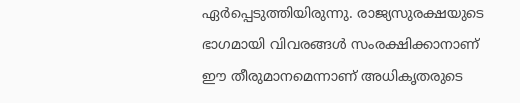ഏര്‍പ്പെടുത്തിയിരുന്നു. രാജ്യസുരക്ഷയുടെ ഭാഗമായി വിവരങ്ങള്‍ സംരക്ഷിക്കാനാണ് ഈ തീരുമാനമെന്നാണ് അധികൃതരുടെ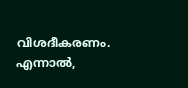വിശദീകരണം. എന്നാല്‍,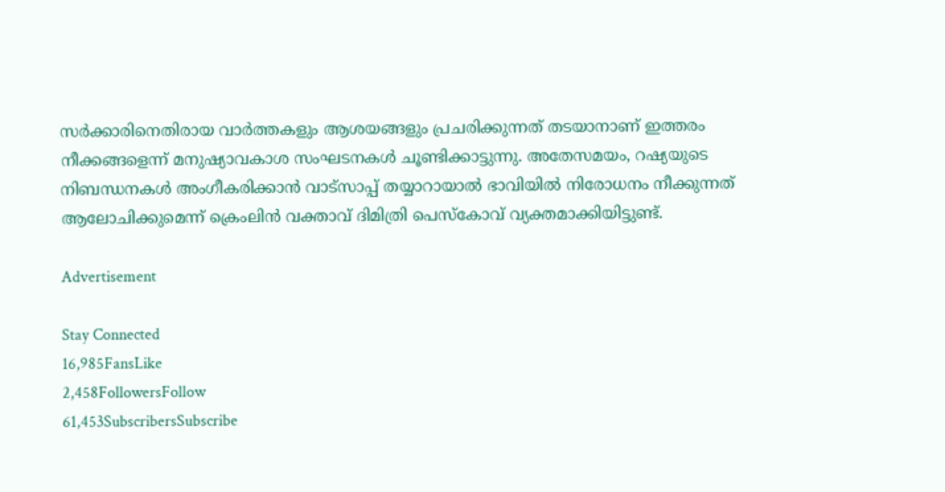സര്‍ക്കാരിനെതിരായ വാര്‍ത്തകളും ആശയങ്ങളും പ്രചരിക്കുന്നത് തടയാനാണ് ഇത്തരം നീക്കങ്ങളെന്ന് മനുഷ്യാവകാശ സംഘടനകള്‍ ചൂണ്ടിക്കാട്ടുന്നു. അതേസമയം, റഷ്യയുടെ നിബന്ധനകള്‍ അംഗീകരിക്കാന്‍ വാട്‌സാപ്പ് തയ്യാറായാല്‍ ഭാവിയില്‍ നിരോധനം നീക്കുന്നത് ആലോചിക്കുമെന്ന് ക്രെംലിന്‍ വക്താവ് ദിമിത്രി പെസ്‌കോവ് വ്യക്തമാക്കിയിട്ടുണ്ട്.

Advertisement

Stay Connected
16,985FansLike
2,458FollowersFollow
61,453SubscribersSubscribe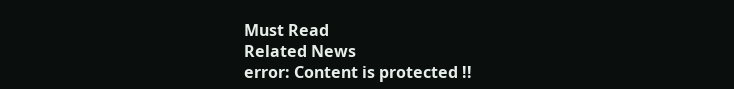Must Read
Related News
error: Content is protected !!